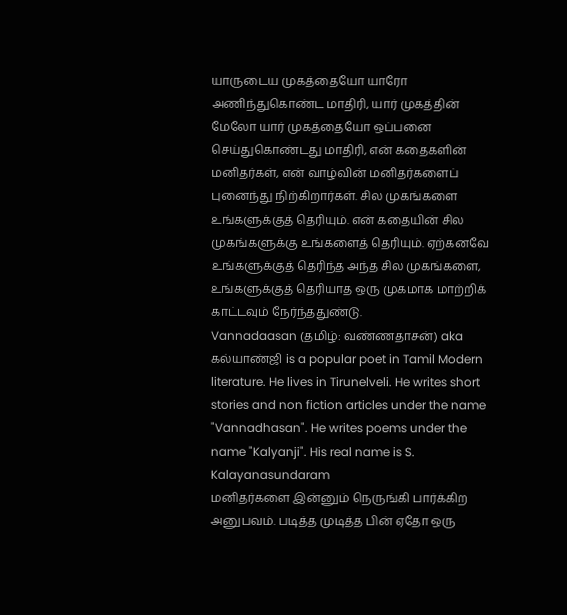யாருடைய முகத்தையோ யாரோ அணிந்துகொண்ட மாதிரி, யார் முகத்தின் மேலோ யார் முகத்தையோ ஒப்பனை செய்துகொண்டது மாதிரி, என் கதைகளின் மனிதர்கள், என் வாழ்வின் மனிதர்களைப் புனைந்து நிற்கிறார்கள். சில முகங்களை உங்களுக்குத் தெரியும். என் கதையின் சில முகங்களுக்கு உங்களைத் தெரியும். ஏற்கனவே உங்களுக்குத் தெரிந்த அந்த சில முகங்களை, உங்களுக்குத் தெரியாத ஒரு முகமாக மாற்றிக் காட்டவும் நேர்ந்ததுண்டு.
Vannadaasan (தமிழ்: வண்ணதாசன்) aka கல்யாண்ஜி is a popular poet in Tamil Modern literature. He lives in Tirunelveli. He writes short stories and non fiction articles under the name "Vannadhasan". He writes poems under the name "Kalyanji". His real name is S. Kalayanasundaram
மனிதர்களை இன்னும் நெருங்கி பார்க்கிற அனுபவம். படித்த முடித்த பின் ஏதோ ஒரு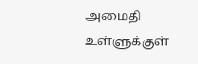அமைதி உள்ளுக்குள்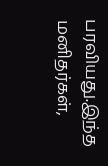பரவியது.இந்த மனிதர்கள்,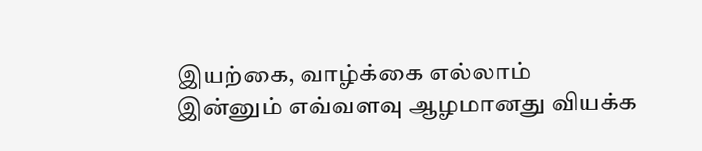இயற்கை, வாழ்க்கை எல்லாம் இன்னும் எவ்வளவு ஆழமானது வியக்க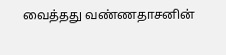வைத்தது வண்ணதாசனின்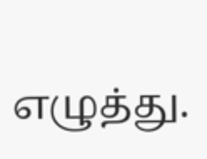எழுத்து.